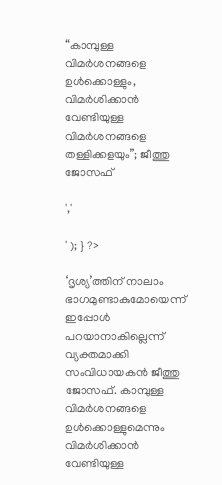“കാമ്പുള്ള വിമർശനങ്ങളെ ഉൾക്കൊള്ളും, വിമർശിക്കാൻ വേണ്ടിയുള്ള വിമർശനങ്ങളെ തള്ളിക്കളയും”; ജീത്തു ജോസഫ്

','

' ); } ?>

‘ദൃശ്യ’ത്തിന് നാലാം ഭാഗമുണ്ടാകുമോയെന്ന് ഇപ്പോൾ പറയാനാകില്ലെന്ന് വ്യക്തമാക്കി സംവിധായകൻ ജീത്തു ജോസഫ്. കാമ്പുള്ള വിമർശനങ്ങളെ ഉൾക്കൊള്ളുമെന്നും വിമർശിക്കാൻ വേണ്ടിയുള്ള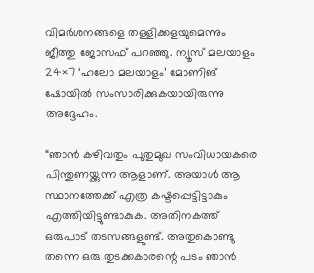വിമർശനങ്ങളെ തള്ളിക്കളയുമെന്നും ജീത്തു ജോസഫ് പറഞ്ഞു. ന്യൂസ് മലയാളം 24×7 ‘ഹലോ മലയാളം’ മോണിങ് ഷോയിൽ സംസാരിക്കുകയായിരുന്നു അദ്ദേഹം.

“ഞാൻ കഴിവതും പുതുമുഖ സംവിധായകരെ പിന്തുണയ്ക്കുന്ന ആളാണ്. അയാൾ ആ സ്ഥാനത്തേക്ക് എത്ര കഷ്ടപ്പെട്ടിട്ടാകും എത്തിയിട്ടുണ്ടാകുക. അതിനകത്ത് ഒരുപാട് തടസങ്ങളുണ്ട്. അതുകൊണ്ടു തന്നെ ഒരു തുടക്കകാരന്റെ പടം ഞാൻ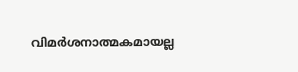വിമർശനാത്മകമായല്ല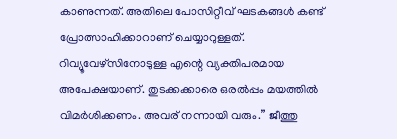കാണുന്നത്. അതിലെ പോസിറ്റീവ് ഘടകങ്ങൾ കണ്ട് പ്രോത്സാഹിക്കാറാണ് ചെയ്യാറുള്ളത്. റിവ്യൂവേഴ്സിനോടുള്ള എന്റെ വ്യക്തിപരമായ അപേക്ഷയാണ്. തുടക്കക്കാരെ ഒരൽപ്പം മയത്തിൽ വിമർശിക്കണം. അവര് നന്നായി വരും.” ജീത്തു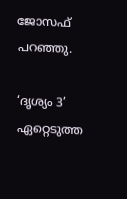ജോസഫ് പറഞ്ഞു.

‘ദൃശ്യം 3’ ഏറ്റെടുത്ത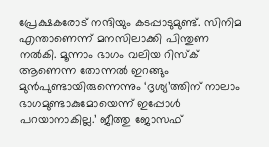പ്രേക്ഷകരോട് നന്ദിയും കടപ്പാടുമുണ്ട്. സിനിമ എന്താണെന്ന് മനസിലാക്കി പിന്തുണ നൽകി. മൂന്നാം ഭാഗം വലിയ റിസ്ക് ആണെന്ന തോന്നൽ ഇറങ്ങും മുൻപുണ്ടായിരുന്നെന്നും ‘ദൃശ്യ’ത്തിന് നാലാം ഭാഗമുണ്ടാകുമോയെന്ന് ഇപ്പോൾ പറയാനാകില്ല.’ ജീത്തു ജോസഫ്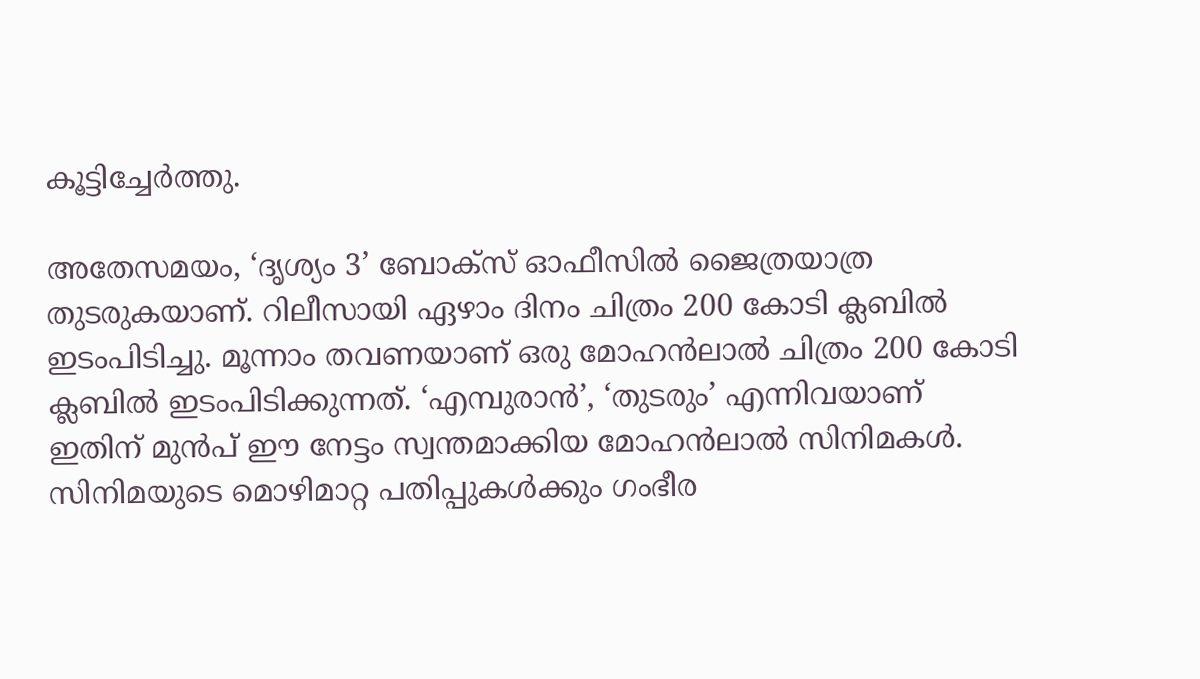കൂട്ടിച്ചേർത്തു.

അതേസമയം, ‘ദൃശ്യം 3’ ബോക്സ് ഓഫീസിൽ ജൈത്രയാത്ര തുടരുകയാണ്. റിലീസായി ഏഴാം ദിനം ചിത്രം 200 കോടി ക്ലബിൽ ഇടംപിടിച്ചു. മൂന്നാം തവണയാണ് ഒരു മോഹൻലാൽ ചിത്രം 200 കോടി ക്ലബിൽ ഇടംപിടിക്കുന്നത്. ‘എമ്പുരാൻ’, ‘തുടരും’ എന്നിവയാണ് ഇതിന് മുൻപ് ഈ നേട്ടം സ്വന്തമാക്കിയ മോഹൻലാൽ സിനിമകൾ. സിനിമയുടെ മൊഴിമാറ്റ പതിപ്പുകള്‍ക്കും ഗംഭീര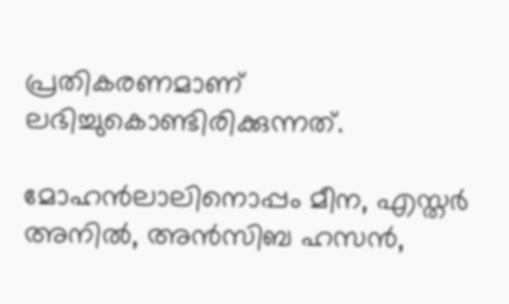പ്രതികരണമാണ് ലഭിച്ചുകൊണ്ടിരിക്കുന്നത്.

മോഹൻലാലിനൊപ്പം മീന, എസ്തർ അനിൽ, അൻസിബ ഹസൻ,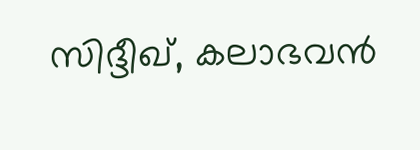സിദ്ദീഖ്, കലാഭവൻ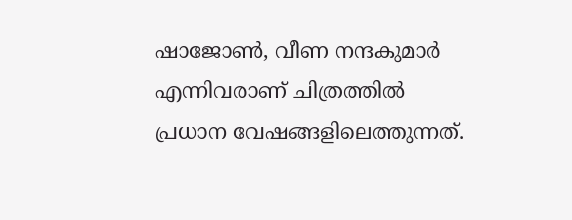ഷാജോൺ, വീണ നന്ദകുമാർ എന്നിവരാണ് ചിത്രത്തിൽ പ്രധാന വേഷങ്ങളിലെത്തുന്നത്.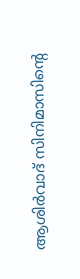ആശിർവാദ് സിനിമാസിന്റെ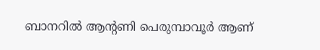ബാനറിൽ ആന്റണി പെരുമ്പാവൂർ ആണ്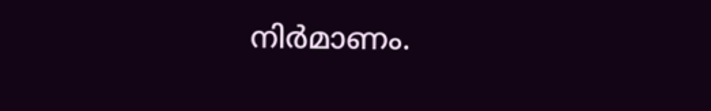നിർമാണം.